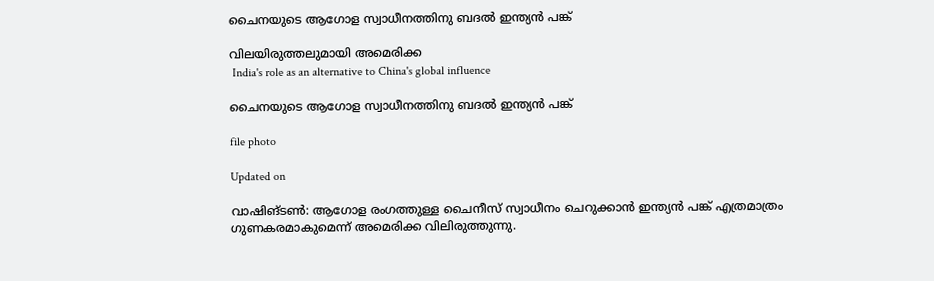ചൈനയുടെ ആഗോള സ്വാധീനത്തിനു ബദൽ ഇന്ത്യൻ പങ്ക്

വിലയിരുത്തലുമായി അമെരിക്ക
 India's role as an alternative to China's global influence

ചൈനയുടെ ആഗോള സ്വാധീനത്തിനു ബദൽ ഇന്ത്യൻ പങ്ക്

file photo

Updated on

വാഷിങ്ടൺ: ആഗോള രംഗത്തുള്ള ചൈനീസ് സ്വാധീനം ചെറുക്കാൻ ഇന്ത്യൻ പങ്ക് എത്രമാത്രം ഗുണകരമാകുമെന്ന് അമെരിക്ക വിലിരുത്തുന്നു.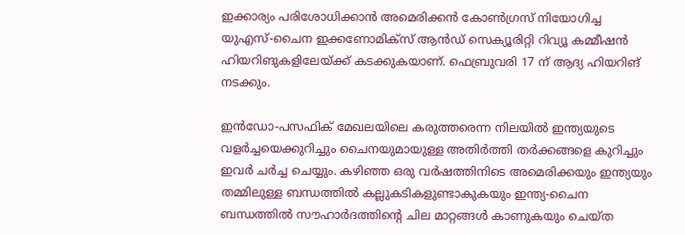ഇക്കാര്യം പരിശോധിക്കാൻ അമെരിക്കൻ കോൺഗ്രസ് നിയോഗിച്ച യുഎസ്-ചൈന ഇക്കണോമിക്സ് ആൻഡ് സെക്യൂരിറ്റി റിവ്യൂ കമ്മീഷൻ ഹിയറിങുകളിലേയ്ക്ക് കടക്കുകയാണ്. ഫെബ്രുവരി 17 ന് ആദ്യ ഹിയറിങ് നടക്കും.

ഇൻഡോ-പസഫിക് മേഖലയിലെ കരുത്തരെന്ന നിലയിൽ ഇന്ത്യയുടെ വളർച്ചയെക്കുറിച്ചും ചൈനയുമായുള്ള അതിർത്തി തർക്കങ്ങളെ കുറിച്ചും ഇവർ ചർച്ച ചെയ്യും. കഴിഞ്ഞ ഒരു വർഷത്തിനിടെ അമെരിക്കയും ഇന്ത്യയും തമ്മിലുള്ള ബന്ധത്തിൽ കല്ലുകടികളുണ്ടാകുകയും ഇന്ത്യ-ചൈന ബന്ധത്തിൽ സൗഹാർദത്തിന്‍റെ ചില മാറ്റങ്ങൾ കാണുകയും ചെയ്ത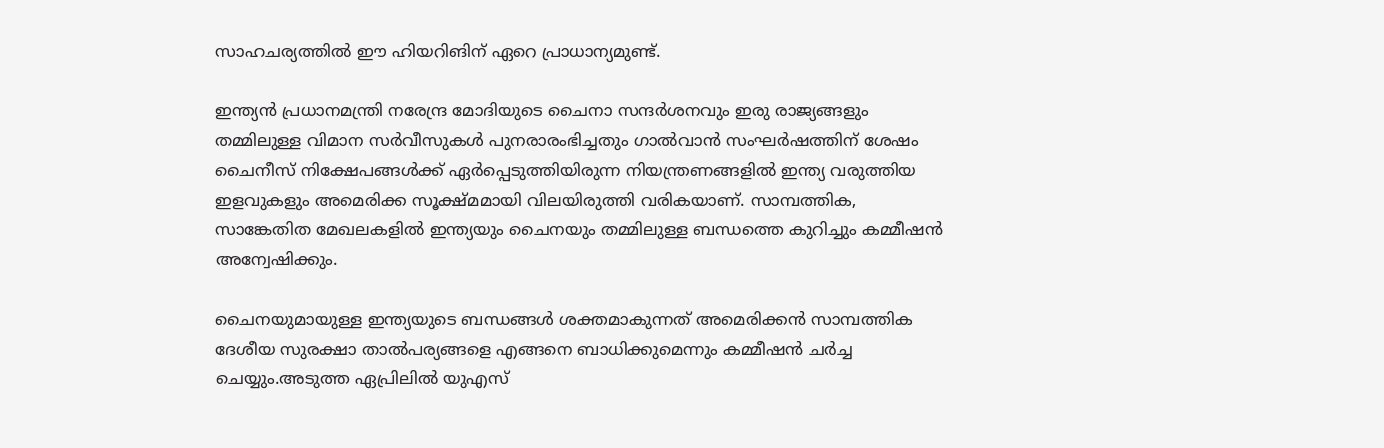സാഹചര്യത്തിൽ ഈ ഹിയറിങിന് ഏറെ പ്രാധാന്യമുണ്ട്.

ഇന്ത്യൻ പ്രധാനമന്ത്രി നരേന്ദ്ര മോദിയുടെ ചൈനാ സന്ദർശനവും ഇരു രാജ്യങ്ങളും തമ്മിലുള്ള വിമാന സർവീസുകൾ പുനരാരംഭിച്ചതും ഗാൽവാൻ സംഘർഷത്തിന് ശേഷം ചൈനീസ് നിക്ഷേപങ്ങൾക്ക് ഏർപ്പെടുത്തിയിരുന്ന നിയന്ത്രണങ്ങളിൽ ഇന്ത്യ വരുത്തിയ ഇളവുകളും അമെരിക്ക സൂക്ഷ്മമായി വിലയിരുത്തി വരികയാണ്. സാമ്പത്തിക, സാങ്കേതിത മേഖലകളിൽ ഇന്ത്യയും ചൈനയും തമ്മിലുള്ള ബന്ധത്തെ കുറിച്ചും കമ്മീഷൻ അന്വേഷിക്കും.

ചൈനയുമായുള്ള ഇന്ത്യയുടെ ബന്ധങ്ങൾ ശക്തമാകുന്നത് അമെരിക്കൻ സാമ്പത്തിക ദേശീയ സുരക്ഷാ താൽപര്യങ്ങളെ എങ്ങനെ ബാധിക്കുമെന്നും കമ്മീഷൻ ചർച്ച ചെയ്യും.അടുത്ത ഏപ്രിലിൽ യുഎസ്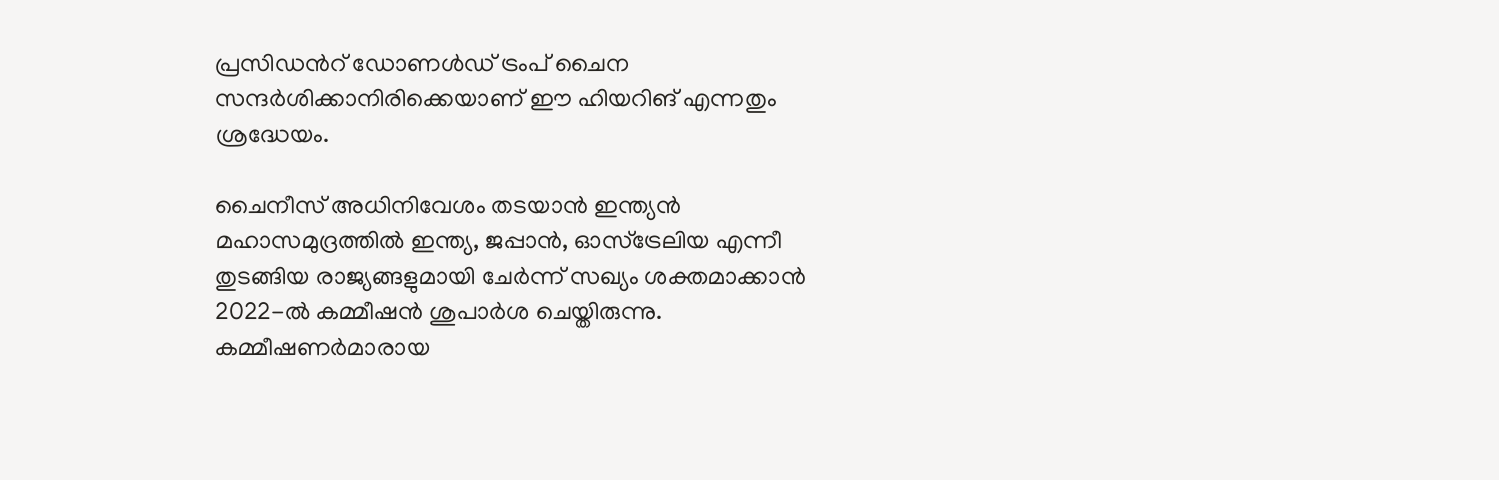പ്രസിഡന്‍റ് ഡോണൾഡ് ട്രംപ് ചൈന സന്ദർശിക്കാനിരിക്കെയാണ് ഈ ഹിയറിങ് എന്നതും ശ്രദ്ധേയം.

ചൈനീസ് അധിനിവേശം തടയാന്‍ ഇന്ത്യന്‍ മഹാസമുദ്രത്തില്‍ ഇന്ത്യ, ജപ്പാന്‍, ഓസ്ട്രേലിയ എന്നീ തുടങ്ങിയ രാജ്യങ്ങളുമായി ചേര്‍ന്ന് സഖ്യം ശക്തമാക്കാന്‍ 2022-ല്‍ കമ്മീഷന്‍ ശുപാര്‍ശ ചെയ്തിരുന്നു. കമ്മീഷണര്‍മാരായ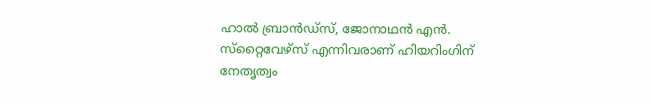ഹാല്‍ ബ്രാന്‍ഡ്സ്, ജോനാഥന്‍ എന്‍. സ്‌റ്റൈവേഴ്സ് എന്നിവരാണ് ഹിയറിംഗിന് നേതൃത്വം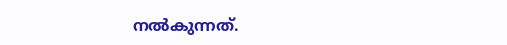നല്‍കുന്നത്.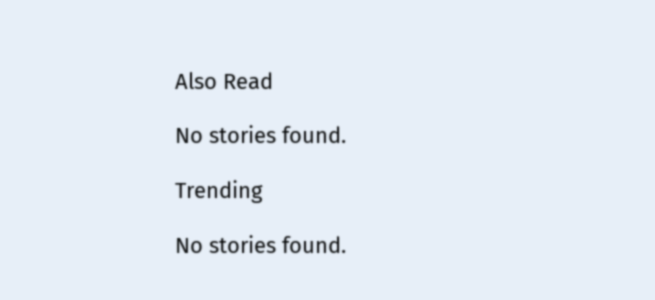Also Read

No stories found.

Trending

No stories found.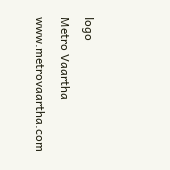logo
Metro Vaartha
www.metrovaartha.com